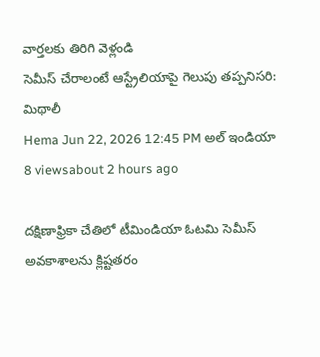వార్తలకు తిరిగి వెళ్లండి
సెమీస్ చేరాలంటే ఆస్ట్రేలియాపై గెలుపు తప్పనిసరి: మిథాలీ
Hema Jun 22, 2026 12:45 PM అల్ ఇండియా 8 viewsabout 2 hours ago

దక్షిణాఫ్రికా చేతిలో టీమిండియా ఓటమి సెమీస్ అవకాశాలను క్లిష్టతరం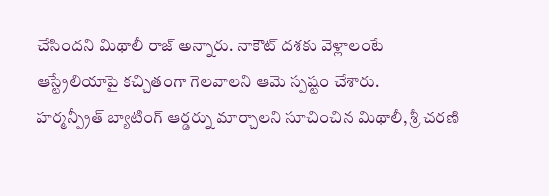చేసిందని మిథాలీ రాజ్ అన్నారు. నాకౌట్ దశకు వెళ్లాలంటే ఆస్ట్రేలియాపై కచ్చితంగా గెలవాలని ఆమె స్పష్టం చేశారు.
హర్మన్ప్రీత్ బ్యాటింగ్ ఆర్డర్ను మార్చాలని సూచించిన మిథాలీ, శ్రీ చరణి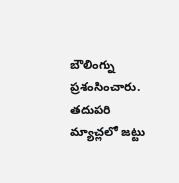బౌలింగ్ను ప్రశంసించారు. తదుపరి మ్యాచ్లలో జట్టు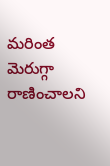మరింత మెరుగ్గా రాణించాలని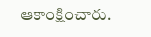ఆకాంక్షించారు.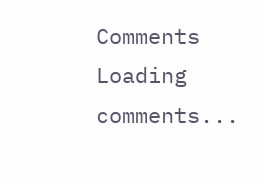Comments
Loading comments...